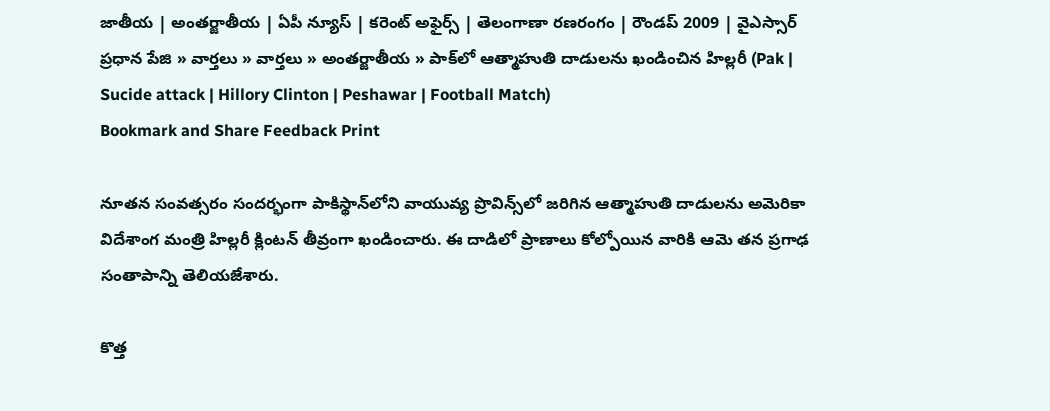జాతీయ | అంతర్జాతీయ | ఏపీ న్యూస్ | కరెంట్ అఫైర్స్ | తెలంగాణా రణరంగం | రౌండప్ 2009 | వైఎస్సార్
ప్రధాన పేజి » వార్తలు » వార్తలు » అంతర్జాతీయ » పాక్‌లో ఆత్మాహుతి దాడులను ఖండించిన హిల్లరీ (Pak | Sucide attack | Hillory Clinton | Peshawar | Football Match)
Bookmark and Share Feedback Print

నూతన సంవత్సరం సందర్భంగా పాకిస్థాన్‌లోని వాయువ్య ప్రొవిన్స్‌లో జరిగిన ఆత్మాహుతి దాడులను అమెరికా విదేశాంగ మంత్రి హిల్లరీ క్లింటన్ తీవ్రంగా ఖండించారు. ఈ దాడిలో ప్రాణాలు కోల్పోయిన వారికి ఆమె తన ప్రగాఢ సంతాపాన్ని తెలియజేశారు.

కొత్త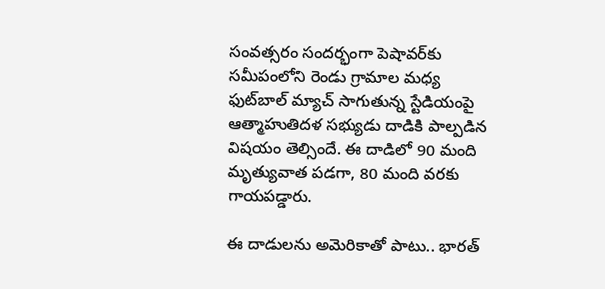సంవత్సరం సందర్భంగా పెషావర్‌కు సమీపంలోని రెండు గ్రామాల మధ్య ఫుట్‌బాల్ మ్యాచ్ సాగుతున్న స్టేడియంపై ఆత్మాహుతిదళ సభ్యుడు దాడికి పాల్పడిన విషయం తెల్సిందే. ఈ దాడిలో 90 మంది మృత్యువాత పడగా, 80 మంది వరకు గాయపడ్డారు.

ఈ దాడులను అమెరికాతో పాటు.. భారత్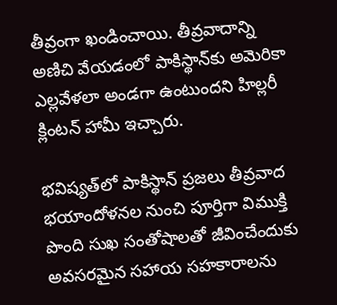తీవ్రంగా ఖండించాయి. తీవ్రవాదాన్ని అణిచి వేయడంలో పాకిస్థాన్‌కు అమెరికా ఎల్లవేళలా అండగా ఉంటుందని హిల్లరీ క్లింటన్ హామీ ఇచ్చారు.

భవిష్యత్‌లో పాకిస్థాన్ ప్రజలు తీవ్రవాద భయాందోళనల నుంచి పూర్తిగా విముక్తి పొంది సుఖ సంతోషాలతో జీవించేందుకు అవసరమైన సహాయ సహకారాలను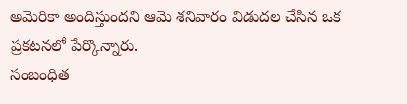అమెరికా అందిస్తుందని ఆమె శనివారం విడుదల చేసిన ఒక ప్రకటనలో పేర్కొన్నారు.
సంబంధిత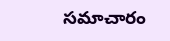సమాచారం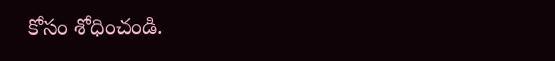కోసం శోధించండి.